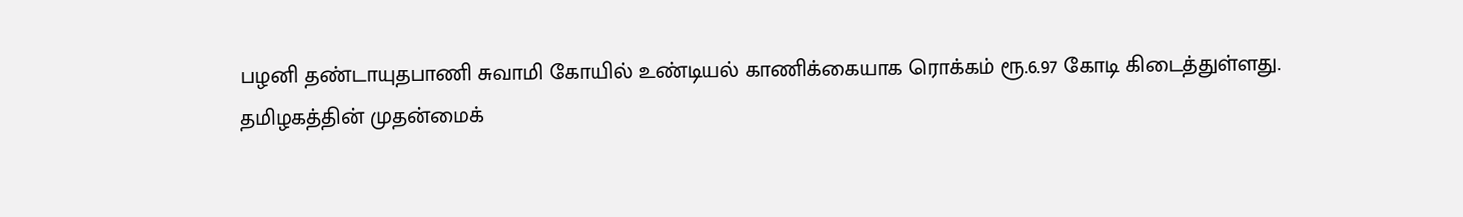பழனி தண்டாயுதபாணி சுவாமி கோயில் உண்டியல் காணிக்கையாக ரொக்கம் ரூ.6.97 கோடி கிடைத்துள்ளது.
தமிழகத்தின் முதன்மைக்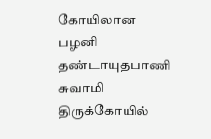கோயிலான பழனி தண்டாயுதபாணி சுவாமி திருக்கோயில்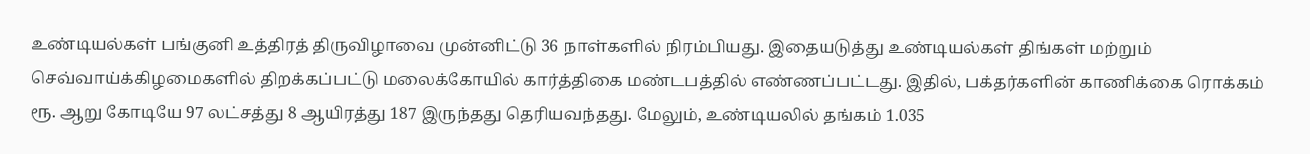உண்டியல்கள் பங்குனி உத்திரத் திருவிழாவை முன்னிட்டு 36 நாள்களில் நிரம்பியது. இதையடுத்து உண்டியல்கள் திங்கள் மற்றும் செவ்வாய்க்கிழமைகளில் திறக்கப்பட்டு மலைக்கோயில் கார்த்திகை மண்டபத்தில் எண்ணப்பட்டது. இதில், பக்தர்களின் காணிக்கை ரொக்கம் ரூ. ஆறு கோடியே 97 லட்சத்து 8 ஆயிரத்து 187 இருந்தது தெரியவந்தது. மேலும், உண்டியலில் தங்கம் 1.035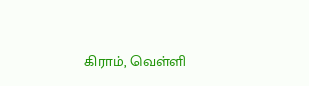கிராம், வெள்ளி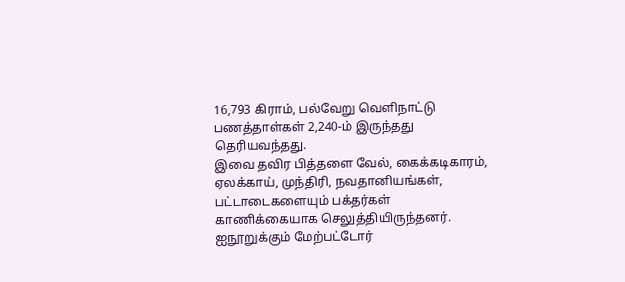16,793 கிராம், பல்வேறு வெளிநாட்டு பணத்தாள்கள் 2,240-ம் இருந்தது தெரியவந்தது.
இவை தவிர பித்தளை வேல், கைக்கடிகாரம், ஏலக்காய், முந்திரி, நவதானியங்கள், பட்டாடைகளையும் பக்தர்கள் காணிக்கையாக செலுத்தியிருந்தனர். ஐநூறுக்கும் மேற்பட்டோர்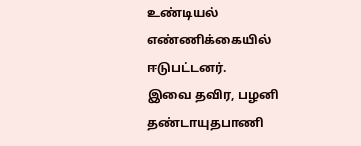உண்டியல் எண்ணிக்கையில் ஈடுபட்டனர்.
இவை தவிர, பழனி தண்டாயுதபாணி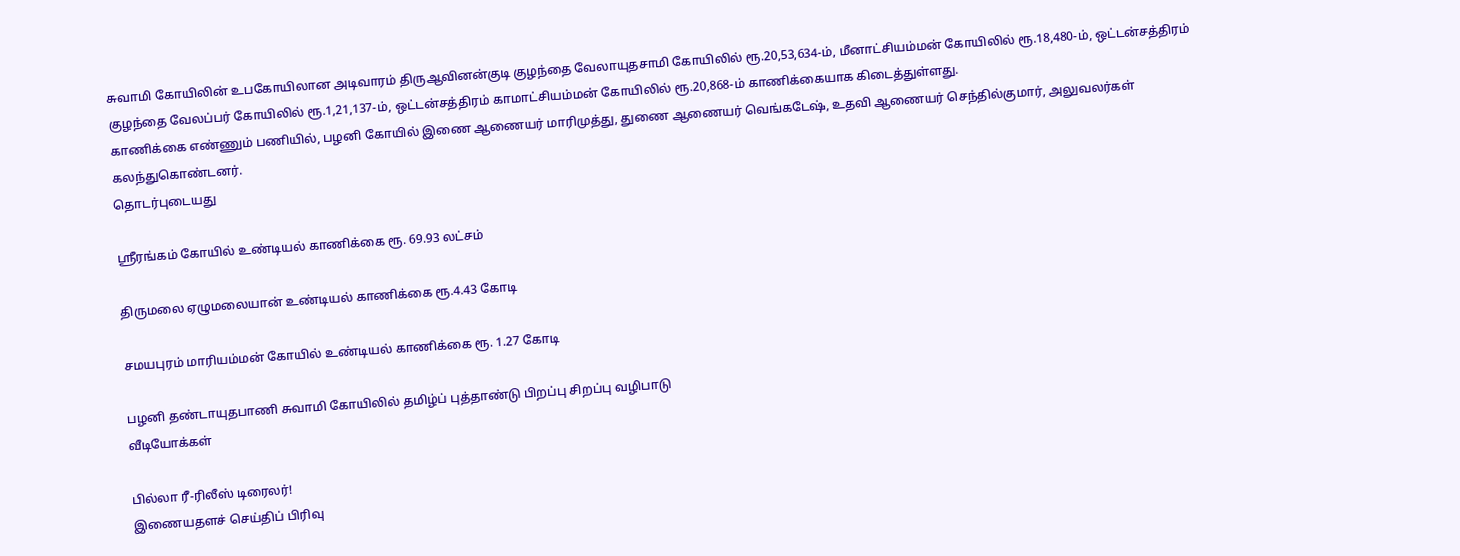சுவாமி கோயிலின் உபகோயிலான அடிவாரம் திருஆவினன்குடி குழந்தை வேலாயுதசாமி கோயிலில் ரூ.20,53,634-ம், மீனாட்சியம்மன் கோயிலில் ரூ.18,480-ம், ஒட்டன்சத்திரம் குழந்தை வேலப்பர் கோயிலில் ரூ.1,21,137-ம், ஒட்டன்சத்திரம் காமாட்சியம்மன் கோயிலில் ரூ.20,868-ம் காணிக்கையாக கிடைத்துள்ளது.
காணிக்கை எண்ணும் பணியில், பழனி கோயில் இணை ஆணையர் மாரிமுத்து, துணை ஆணையர் வெங்கடேஷ், உதவி ஆணையர் செந்தில்குமார், அலுவலர்கள் கலந்துகொண்டனர்.
தொடர்புடையது

ஸ்ரீரங்கம் கோயில் உண்டியல் காணிக்கை ரூ. 69.93 லட்சம்

திருமலை ஏழுமலையான் உண்டியல் காணிக்கை ரூ.4.43 கோடி

சமயபுரம் மாரியம்மன் கோயில் உண்டியல் காணிக்கை ரூ. 1.27 கோடி

பழனி தண்டாயுதபாணி சுவாமி கோயிலில் தமிழ்ப் புத்தாண்டு பிறப்பு சிறப்பு வழிபாடு
வீடியோக்கள்

பில்லா ரீ-ரிலீஸ் டிரைலர்!
இணையதளச் செய்திப் பிரிவு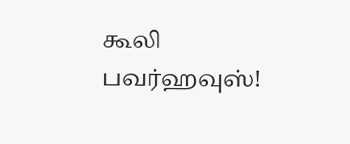கூலி பவர்ஹவுஸ்!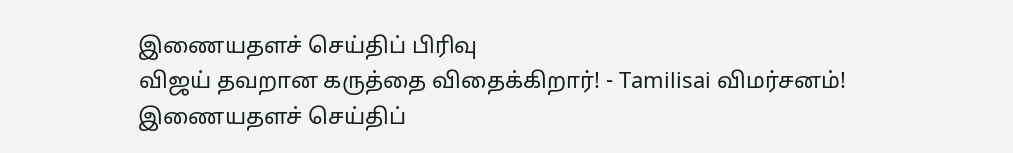இணையதளச் செய்திப் பிரிவு
விஜய் தவறான கருத்தை விதைக்கிறார்! - Tamilisai விமர்சனம்!
இணையதளச் செய்திப்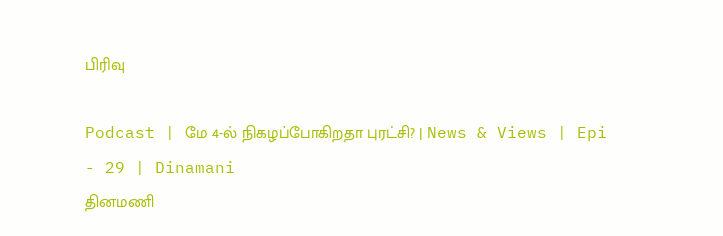பிரிவு

Podcast | மே 4-ல் நிகழப்போகிறதா புரட்சி? | News & Views | Epi - 29 | Dinamani
தினமணி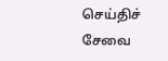செய்திச் சேவை